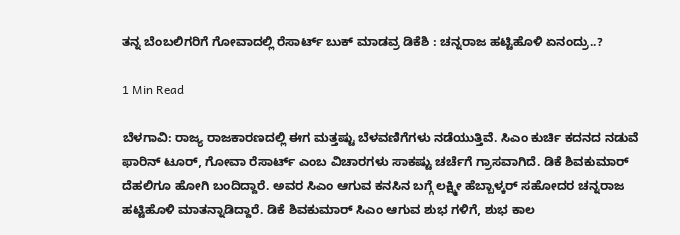ತನ್ನ ಬೆಂಬಲಿಗರಿಗೆ ಗೋವಾದಲ್ಲಿ ರೆಸಾರ್ಟ್ ಬುಕ್ ಮಾಡವ್ರ ಡಿಕೆಶಿ : ಚನ್ನರಾಜ ಹಟ್ಟಿಹೊಳಿ ಏನಂದ್ರು..?

1 Min Read

ಬೆಳಗಾವಿ: ರಾಜ್ಯ ರಾಜಕಾರಣದಲ್ಲಿ ಈಗ ಮತ್ತಷ್ಟು ಬೆಳವಣಿಗೆಗಳು ನಡೆಯುತ್ತಿವೆ. ಸಿಎಂ ಕುರ್ಚಿ ಕದನದ ನಡುವೆ ಫಾರಿನ್ ಟೂರ್, ಗೋವಾ ರೆಸಾರ್ಟ್ ಎಂಬ ವಿಚಾರಗಳು ಸಾಕಷ್ಟು ಚರ್ಚೆಗೆ ಗ್ರಾಸವಾಗಿದೆ. ಡಿಕೆ ಶಿವಕುಮಾರ್ ದೆಹಲಿಗೂ ಹೋಗಿ ಬಂದಿದ್ದಾರೆ. ಅವರ ಸಿಎಂ ಆಗುವ ಕನಸಿನ ಬಗ್ಗೆ ಲಕ್ಷ್ಮೀ ಹೆಬ್ಬಾಳ್ಕರ್ ಸಹೋದರ ಚನ್ನರಾಜ ಹಟ್ಟಿಹೊಳಿ ಮಾತನ್ನಾಡಿದ್ದಾರೆ. ಡಿಕೆ ಶಿವಕುಮಾರ್ ಸಿಎಂ ಆಗುವ ಶುಭ ಗಳಿಗೆ, ಶುಭ ಕಾಲ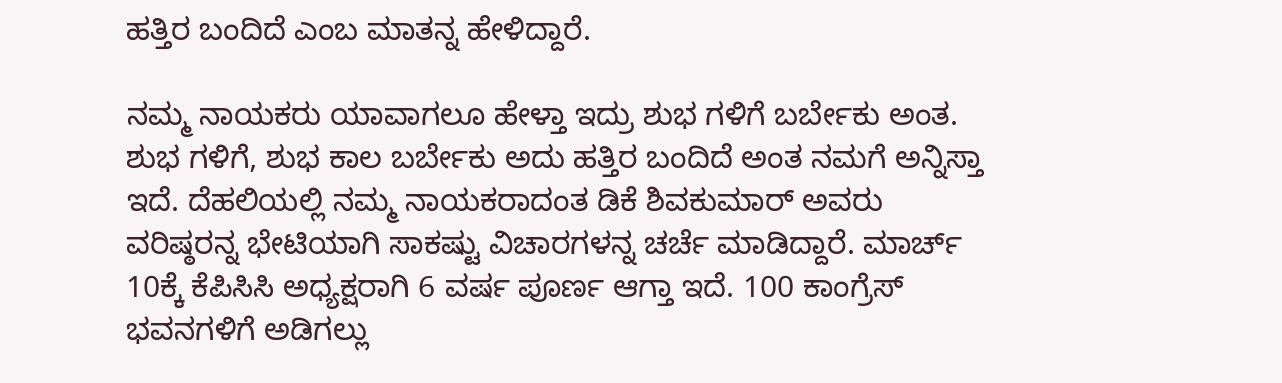ಹತ್ತಿರ ಬಂದಿದೆ ಎಂಬ ಮಾತನ್ನ ಹೇಳಿದ್ದಾರೆ.

ನಮ್ಮ ನಾಯಕರು ಯಾವಾಗಲೂ ಹೇಳ್ತಾ ಇದ್ರು ಶುಭ ಗಳಿಗೆ ಬರ್ಬೇಕು ಅಂತ. ಶುಭ ಗಳಿಗೆ, ಶುಭ ಕಾಲ ಬರ್ಬೇಕು ಅದು ಹತ್ತಿರ ಬಂದಿದೆ ಅಂತ ನಮಗೆ ಅನ್ನಿಸ್ತಾ ಇದೆ. ದೆಹಲಿಯಲ್ಲಿ ನಮ್ಮ ನಾಯಕರಾದಂತ ಡಿಕೆ ಶಿವಕುಮಾರ್ ಅವರು ವರಿಷ್ಠರನ್ನ ಭೇಟಿಯಾಗಿ ಸಾಕಷ್ಟು ವಿಚಾರಗಳನ್ನ ಚರ್ಚೆ ಮಾಡಿದ್ದಾರೆ. ಮಾರ್ಚ್ 10ಕ್ಕೆ ಕೆಪಿಸಿಸಿ ಅಧ್ಯಕ್ಷರಾಗಿ 6 ವರ್ಷ ಪೂರ್ಣ ಆಗ್ತಾ ಇದೆ. 100 ಕಾಂಗ್ರೆಸ್ ಭವನಗಳಿಗೆ ಅಡಿಗಲ್ಲು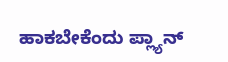ಹಾಕಬೇಕೆಂದು ಪ್ಲ್ಯಾನ್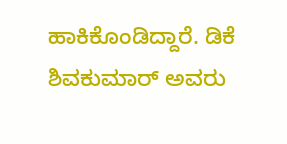ಹಾಕಿಕೊಂಡಿದ್ದಾರೆ. ಡಿಕೆ ಶಿವಕುಮಾರ್ ಅವರು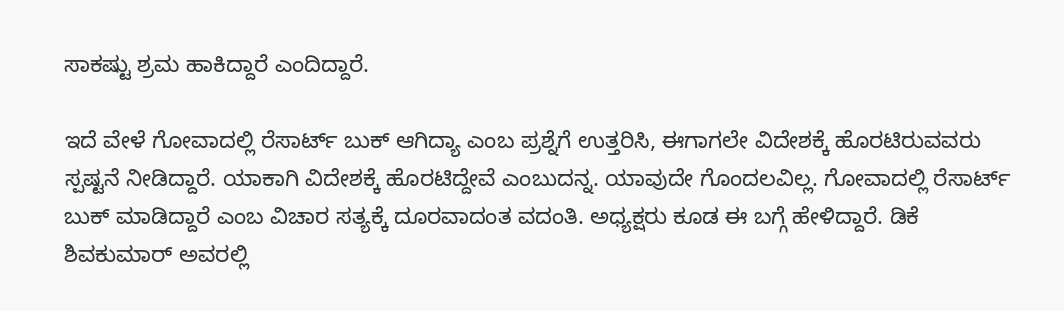ಸಾಕಷ್ಟು ಶ್ರಮ ಹಾಕಿದ್ದಾರೆ ಎಂದಿದ್ದಾರೆ.

ಇದೆ ವೇಳೆ ಗೋವಾದಲ್ಲಿ ರೆಸಾರ್ಟ್ ಬುಕ್ ಆಗಿದ್ಯಾ ಎಂಬ ಪ್ರಶ್ನೆಗೆ ಉತ್ತರಿಸಿ, ಈಗಾಗಲೇ ವಿದೇಶಕ್ಕೆ ಹೊರಟಿರುವವರು ಸ್ಪಷ್ಟನೆ ನೀಡಿದ್ದಾರೆ. ಯಾಕಾಗಿ ವಿದೇಶಕ್ಕೆ ಹೊರಟಿದ್ದೇವೆ ಎಂಬುದನ್ನ. ಯಾವುದೇ ಗೊಂದಲವಿಲ್ಲ. ಗೋವಾದಲ್ಲಿ ರೆಸಾರ್ಟ್ ಬುಕ್ ಮಾಡಿದ್ದಾರೆ ಎಂಬ ವಿಚಾರ ಸತ್ಯಕ್ಕೆ ದೂರವಾದಂತ ವದಂತಿ. ಅಧ್ಯಕ್ಷರು ಕೂಡ ಈ ಬಗ್ಗೆ ಹೇಳಿದ್ದಾರೆ. ಡಿಕೆ ಶಿವಕುಮಾರ್ ಅವರಲ್ಲಿ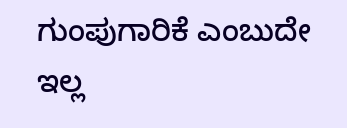ಗುಂಪುಗಾರಿಕೆ ಎಂಬುದೇ ಇಲ್ಲ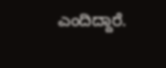ಎಂದಿದ್ದಾರೆ.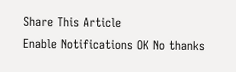Share This Article
Enable Notifications OK No thanks